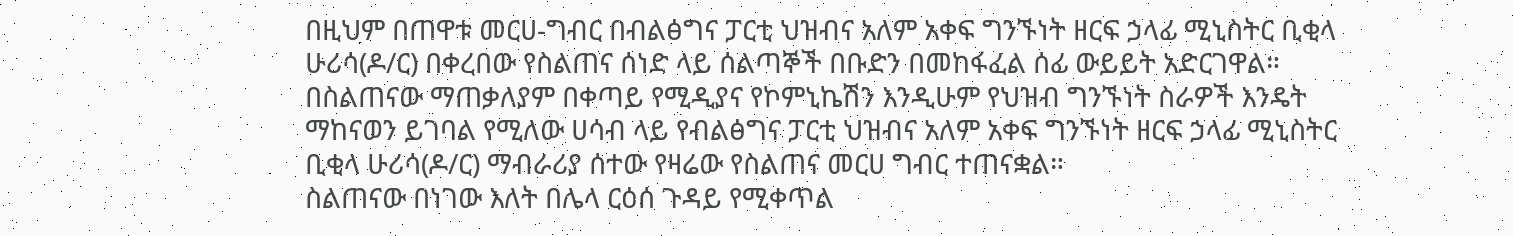በዚህም በጠዋቱ መርሀ-ግብር በብልፅግና ፓርቲ ህዝብና አለም አቀፍ ግንኙነት ዘርፍ ኃላፊ ሚኒስትር ቢቂላ ሁሪሳ(ዶ/ር) በቀረበው የስልጠና ሰነድ ላይ ሰልጣኞች በቡድን በመከፋፈል ሰፊ ውይይት አድርገዋል።
በስልጠናው ማጠቃለያም በቀጣይ የሚዲያና የኮምኒኬሽን እንዲሁም የህዝብ ግንኙነት ስራዎች እንዴት ማከናወን ይገባል የሚለው ሀሳብ ላይ የብልፅግና ፓርቲ ህዝብና አለም አቀፍ ግንኙነት ዘርፍ ኃላፊ ሚኒስትር ቢቂላ ሁሪሳ(ዶ/ር) ማብራሪያ ሰተው የዛሬው የስልጠና መርሀ ግብር ተጠናቋል።
ስልጠናው በነገው እለት በሌላ ርዕሰ ጉዳይ የሚቀጥል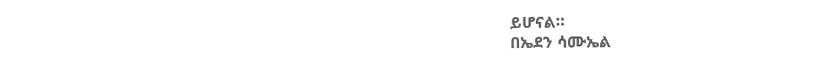ይሆናል።
በኤደን ሳሙኤል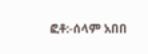ፎቶ:-ሰላም አበበ